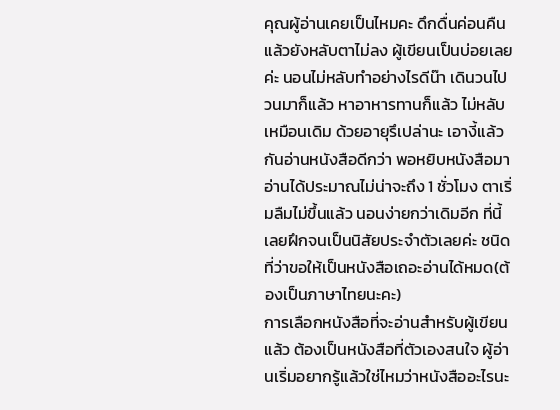คุณผู้อ่านเคยเป็นไหมคะ ดึกดื่นค่อนคืนแล้วยังหลับตาไม่ลง ผู้เขียนเป็นบ่อยเลยค่ะ นอนไม่หลับทำอย่างไรดีน๊า เดินวนไปวนมาก็แล้ว หาอาหารทานก็แล้ว ไม่หลับเหมือนเดิม ด้วยอายุรึเปล่านะ เอางี้แล้วกันอ่านหนังสือดีกว่า พอหยิบหนังสือมาอ่านได้ประมาณไม่น่าจะถึง 1 ชั่วโมง ตาเริ่มลืมไม่ขึ้นแล้ว นอนง่ายกว่าเดิมอีก ที่นี้เลยฝึกจนเป็นนิสัยประจำตัวเลยค่ะ ชนิดที่ว่าขอให้เป็นหนังสือเถอะอ่านได้หมด(ต้องเป็นภาษาไทยนะคะ)
การเลือกหนังสือที่จะอ่านสำหรับผู้เขียนแล้ว ต้องเป็นหนังสือที่ตัวเองสนใจ ผู้อ่านเริ่มอยากรู้แล้วใช่ไหมว่าหนังสืออะไรนะ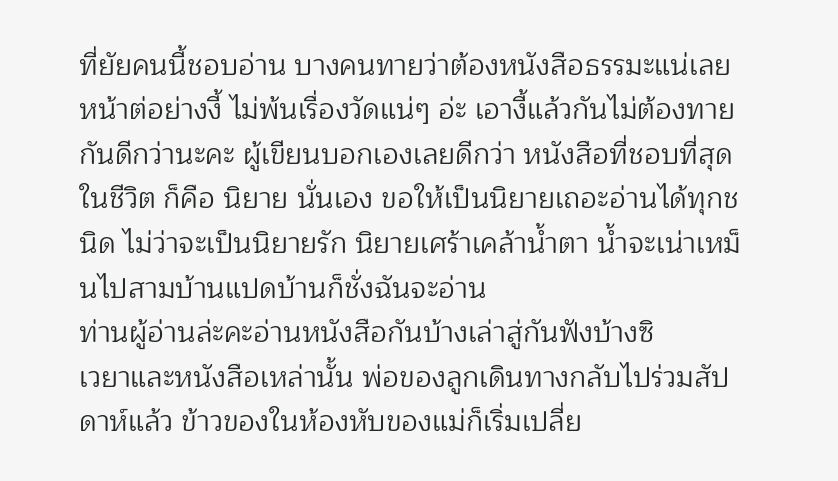ที่ยัยคนนี้ชอบอ่าน บางคนทายว่าต้องหนังสือธรรมะแน่เลย หน้าต่อย่างงี้ ไม่พ้นเรื่องวัดแน่ๆ อ่ะ เอางี้แล้วกันไม่ต้องทายกันดีกว่านะคะ ผู้เขียนบอกเองเลยดีกว่า หนังสือที่ชอบที่สุดในชีวิต ก็คือ นิยาย นั่นเอง ขอให้เป็นนิยายเถอะอ่านได้ทุกชนิด ไม่ว่าจะเป็นนิยายรัก นิยายเศร้าเคล้าน้ำตา น้ำจะเน่าเหม็นไปสามบ้านแปดบ้านก็ชั่งฉันจะอ่าน
ท่านผู้อ่านล่ะคะอ่านหนังสือกันบ้างเล่าสู่กันฟังบ้างซิ
เวยาและหนังสือเหล่านั้น พ่อของลูกเดินทางกลับไปร่วมสัปดาห์แล้ว ข้าวของในห้องหับของแม่ก็เริ่มเปลี่ย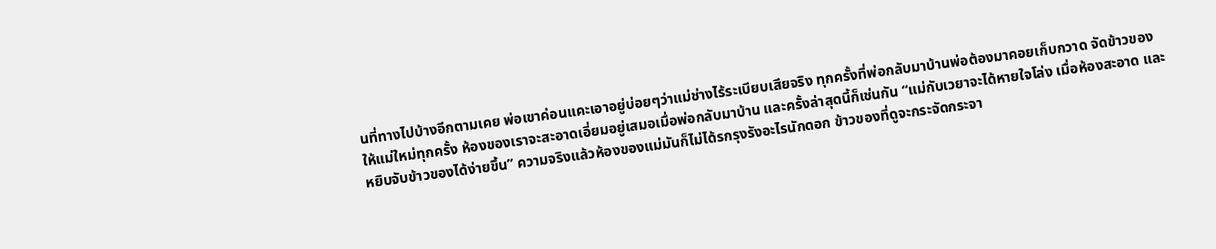นที่ทางไปบ้างอีกตามเคย พ่อเขาค่อนแคะเอาอยู่บ่อยๆว่าแม่ช่างไร้ระเบียบเสียจริง ทุกครั้งที่พ่อกลับมาบ้านพ่อต้องมาคอยเก็บกวาด จัดข้าวของให้แม่ใหม่ทุกครั้ง ห้องของเราจะสะอาดเอี่ยมอยู่เสมอเมื่อพ่อกลับมาบ้าน และครั้งล่าสุดนี้ก็เช่นกัน “แม่กับเวยาจะได้หายใจโล่ง เมื่อห้องสะอาด และหยิบจับข้าวของได้ง่ายขึ้น” ความจริงแล้วห้องของแม่มันก็ไม่ได้รกรุงรังอะไรนักดอก ข้าวของที่ดูจะกระจัดกระจา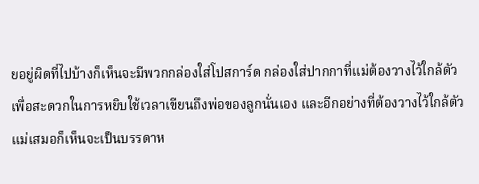ยอยู่ผิดที่ไปบ้างก็เห็นจะมีพวกกล่องใส่โปสการ์ด กล่องใส่ปากกาที่แม่ต้องวางไว้ใกล้ตัวเพื่อสะดวกในการหยิบใช้เวลาเขียนถึงพ่อของลูกนั่นเอง และอีกอย่างที่ต้องวางไว้ใกล้ตัวแม่เสมอก็เห็นจะเป็นบรรดาห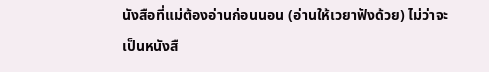นังสือที่แม่ต้องอ่านก่อนนอน (อ่านให้เวยาฟังด้วย) ไม่ว่าจะเป็นหนังสื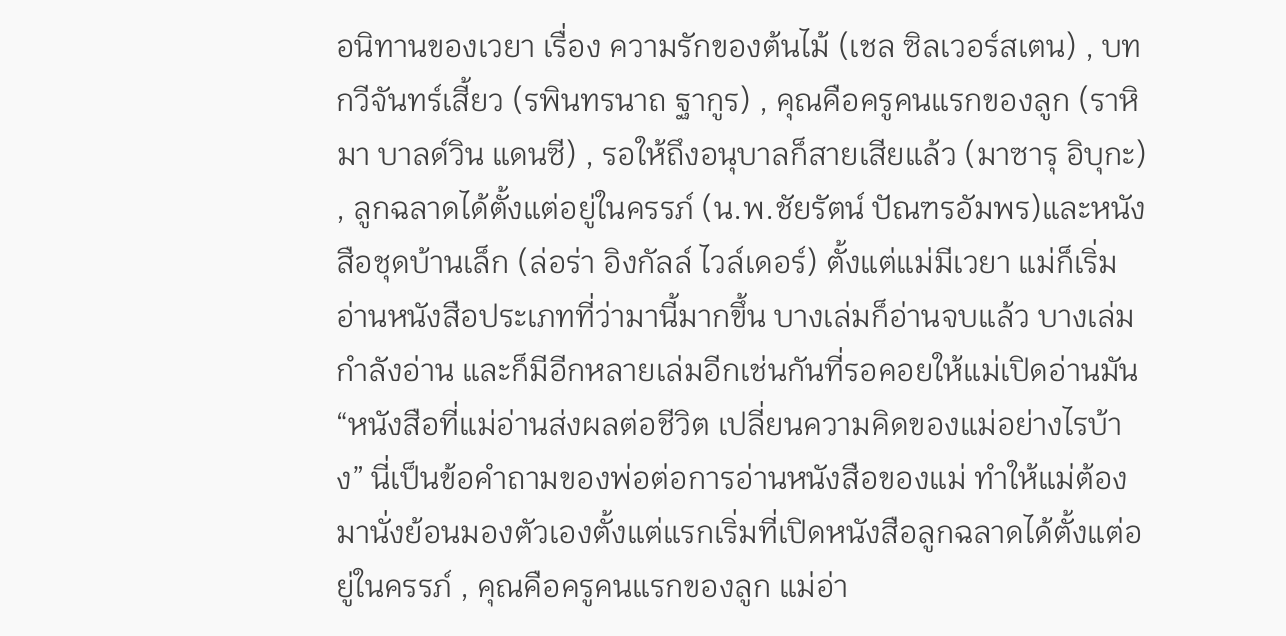อนิทานของเวยา เรื่อง ความรักของต้นไม้ (เชล ซิลเวอร์สเตน) , บทกวีจันทร์เสี้ยว (รพินทรนาถ ฐากูร) , คุณคือครูคนแรกของลูก (ราหิมา บาลด์วิน แดนซี) , รอให้ถึงอนุบาลก็สายเสียแล้ว (มาซารุ อิบุกะ) , ลูกฉลาดได้ตั้งแต่อยู่ในครรภ์ (น.พ.ชัยรัตน์ ปัณฑรอัมพร)และหนังสือชุดบ้านเล็ก (ล่อร่า อิงกัลล์ ไวล์เดอร์) ตั้งแต่แม่มีเวยา แม่ก็เริ่มอ่านหนังสือประเภทที่ว่ามานี้มากขึ้น บางเล่มก็อ่านจบแล้ว บางเล่มกำลังอ่าน และก็มีอีกหลายเล่มอีกเช่นกันที่รอคอยให้แม่เปิดอ่านมัน “หนังสือที่แม่อ่านส่งผลต่อชีวิต เปลี่ยนความคิดของแม่อย่างไรบ้าง” นี่เป็นข้อคำถามของพ่อต่อการอ่านหนังสือของแม่ ทำให้แม่ต้องมานั่งย้อนมองตัวเองตั้งแต่แรกเริ่มที่เปิดหนังสือลูกฉลาดได้ตั้งแต่อยู่ในครรภ์ , คุณคือครูคนแรกของลูก แม่อ่า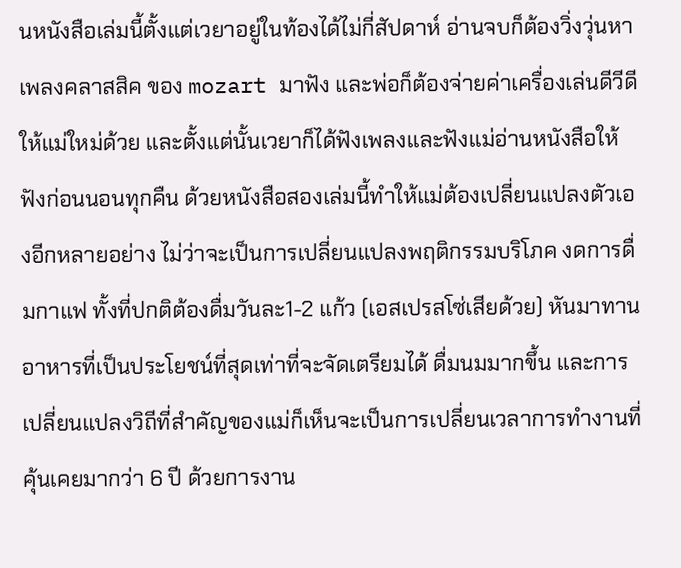นหนังสือเล่มนี้ตั้งแต่เวยาอยู่ในท้องได้ไม่กี่สัปดาห์ อ่านจบก็ต้องวิ่งวุ่นหาเพลงคลาสสิค ของ mozart มาฟัง และพ่อก็ต้องจ่ายค่าเครื่องเล่นดีวีดีให้แม่ใหม่ด้วย และตั้งแต่นั้นเวยาก็ได้ฟังเพลงและฟังแม่อ่านหนังสือให้ฟังก่อนนอนทุกคืน ด้วยหนังสือสองเล่มนี้ทำให้แม่ต้องเปลี่ยนแปลงตัวเองอีกหลายอย่าง ไม่ว่าจะเป็นการเปลี่ยนแปลงพฤติกรรมบริโภค งดการดื่มกาแฟ ทั้งที่ปกติต้องดื่มวันละ1-2 แก้ว (เอสเปรสโซ่เสียด้วย) หันมาทานอาหารที่เป็นประโยชน์ที่สุดเท่าที่จะจัดเตรียมได้ ดื่มนมมากขึ้น และการเปลี่ยนแปลงวิถีที่สำคัญของแม่ก็เห็นจะเป็นการเปลี่ยนเวลาการทำงานที่คุ้นเคยมากว่า 6 ปี ด้วยการงาน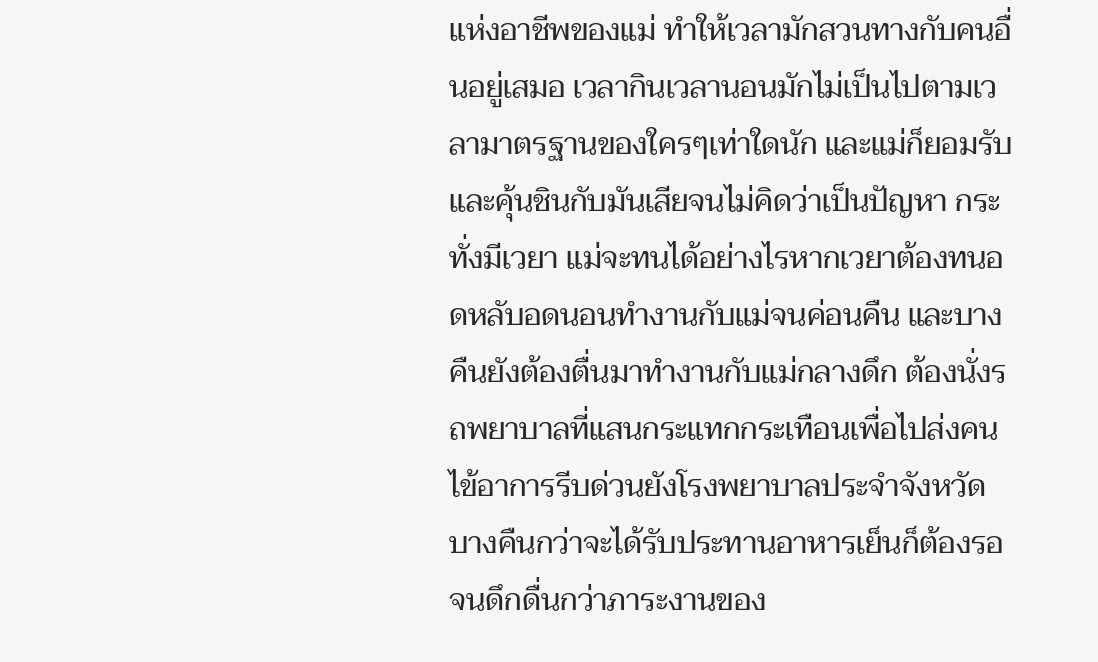แห่งอาชีพของแม่ ทำให้เวลามักสวนทางกับคนอื่นอยู่เสมอ เวลากินเวลานอนมักไม่เป็นไปตามเวลามาตรฐานของใครๆเท่าใดนัก และแม่ก็ยอมรับและคุ้นชินกับมันเสียจนไม่คิดว่าเป็นปัญหา กระทั่งมีเวยา แม่จะทนได้อย่างไรหากเวยาต้องทนอดหลับอดนอนทำงานกับแม่จนค่อนคืน และบางคืนยังต้องตื่นมาทำงานกับแม่กลางดึก ต้องนั่งรถพยาบาลที่แสนกระแทกกระเทือนเพื่อไปส่งคนไข้อาการรีบด่วนยังโรงพยาบาลประจำจังหวัด บางคืนกว่าจะได้รับประทานอาหารเย็นก็ต้องรอจนดึกดื่นกว่าภาระงานของ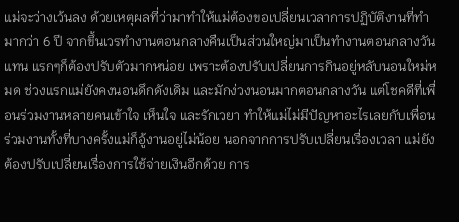แม่จะว่างเว้นลง ด้วยเหตุผลที่ว่ามาทำให้แม่ต้องขอเปลี่ยนเวลาการปฏิบัติงานที่ทำมากว่า 6 ปี จากขึ้นเวรทำงานตอนกลางคืนเป็นส่วนใหญ่มาเป็นทำงานตอนกลางวันแทน แรกๆก็ต้องปรับตัวมากหน่อย เพราะต้องปรับเปลี่ยนการกินอยู่หลับนอนใหม่หมด ช่วงแรกแม่ยังคงนอนดึกดังเดิม และมักง่วงนอนมากตอนกลางวัน แต่โชคดีที่เพื่อนร่วมงานหลายคนเข้าใจ เห็นใจ และรักเวยา ทำให้แม่ไม่มีปัญหาอะไรเลยกับเพื่อนร่วมงานทั้งที่บางครั้งแม่ก็อู้งานอยู่ไม่น้อย นอกจากการปรับเปลี่ยนเรื่องเวลา แม่ยังต้องปรับเปลี่ยนเรื่องการใช้จ่ายเงินอีกด้วย การ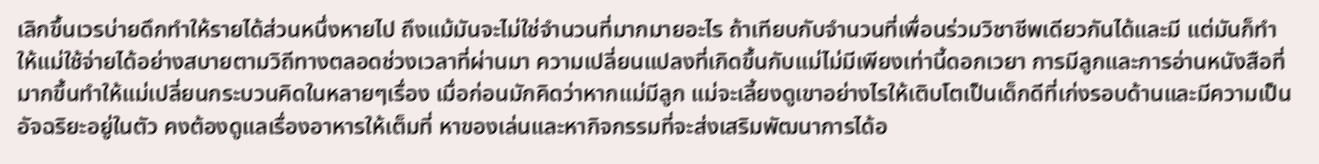เลิกขึ้นเวรบ่ายดึกทำให้รายได้ส่วนหนึ่งหายไป ถึงแม้มันจะไม่ใช่จำนวนที่มากมายอะไร ถ้าเทียบกับจำนวนที่เพื่อนร่วมวิชาชีพเดียวกันได้และมี แต่มันก็ทำให้แม่ใช้จ่ายได้อย่างสบายตามวิถีทางตลอดช่วงเวลาที่ผ่านมา ความเปลี่ยนแปลงที่เกิดขึ้นกับแม่ไม่มีเพียงเท่านี้ดอกเวยา การมีลูกและการอ่านหนังสือที่มากขึ้นทำให้แม่เปลี่ยนกระบวนคิดในหลายๆเรื่อง เมื่อก่อนมักคิดว่าหากแม่มีลูก แม่จะเลี้ยงดูเขาอย่างไรให้เติบโตเป็นเด็กดีที่เก่งรอบด้านและมีความเป็นอัจฉริยะอยู่ในตัว คงต้องดูแลเรื่องอาหารให้เต็มที่ หาของเล่นและหากิจกรรมที่จะส่งเสริมพัฒนาการได้อ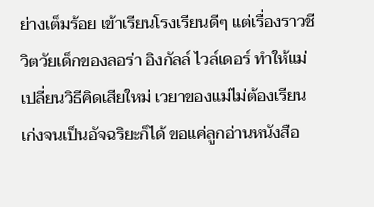ย่างเต็มร้อย เข้าเรียนโรงเรียนดีๆ แต่เรื่องราวชีวิตวัยเด็กของลอร่า อิงกัลล์ ไวล์เดอร์ ทำให้แม่เปลี่ยนวิธีคิดเสียใหม่ เวยาของแม่ไม่ต้องเรียนเก่งจนเป็นอัจฉริยะก็ได้ ขอแค่ลูกอ่านหนังสือ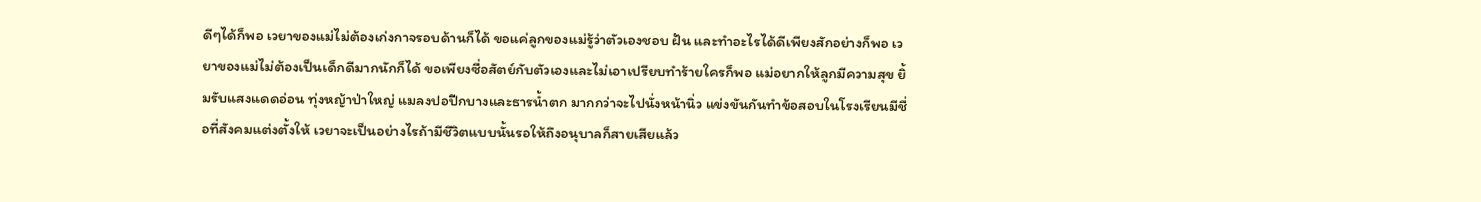ดีๆได้ก็พอ เวยาของแม่ไม่ต้องเก่งกาจรอบด้านก็ได้ ขอแค่ลูกของแม่รู้ว่าตัวเองชอบ ฝัน และทำอะไรได้ดีเพียงสักอย่างก็พอ เวยาของแม่ไม่ต้องเป็นเด็กดีมากนักก็ได้ ขอเพียงซื่อสัตย์กับตัวเองและไม่เอาเปรียบทำร้ายใครก็พอ แม่อยากให้ลูกมีความสุข ยิ้มรับแสงแดดอ่อน ทุ่งหญ้าป่าใหญ่ แมลงปอปีกบางและธารน้ำตก มากกว่าจะไปนั่งหน้านิ่ว แข่งขันกันทำข้อสอบในโรงเรียนมีชื่อที่สังคมแต่งตั้งให้ เวยาจะเป็นอย่างไรถ้ามีชีวิตแบบนั้นรอให้ถึงอนุบาลก็สายเสียแล้ว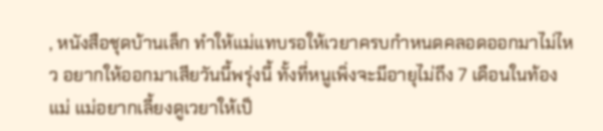, หนังสือชุดบ้านเล็ก ทำให้แม่แทบรอให้เวยาครบกำหนดคลอดออกมาไม่ไหว อยากให้ออกมาเสียวันนี้พรุ่งนี้ ทั้งที่หนูเพิ่งจะมีอายุไม่ถึง 7 เดือนในท้องแม่ แม่อยากเลี้ยงดูเวยาให้เป็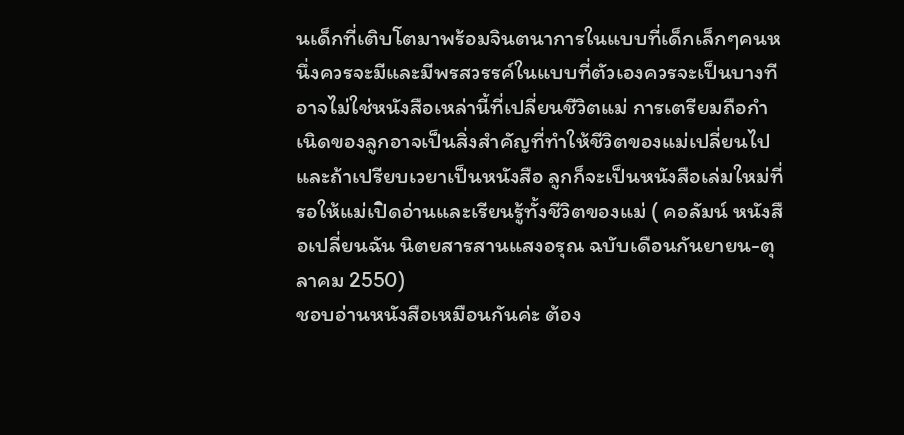นเด็กที่เติบโตมาพร้อมจินตนาการในแบบที่เด็กเล็กๆคนหนึ่งควรจะมีและมีพรสวรรค์ในแบบที่ตัวเองควรจะเป็นบางทีอาจไม่ใช่หนังสือเหล่านี้ที่เปลี่ยนชีวิตแม่ การเตรียมถือกำเนิดของลูกอาจเป็นสิ่งสำคัญที่ทำให้ชีวิตของแม่เปลี่ยนไป และถ้าเปรียบเวยาเป็นหนังสือ ลูกก็จะเป็นหนังสือเล่มใหม่ที่รอให้แม่เปิดอ่านและเรียนรู้ทั้งชีวิตของแม่ ( คอลัมน์ หนังสือเปลี่ยนฉัน นิตยสารสานแสงอรุณ ฉบับเดือนกันยายน-ตุลาคม 2550)
ชอบอ่านหนังสือเหมือนกันค่ะ ต้อง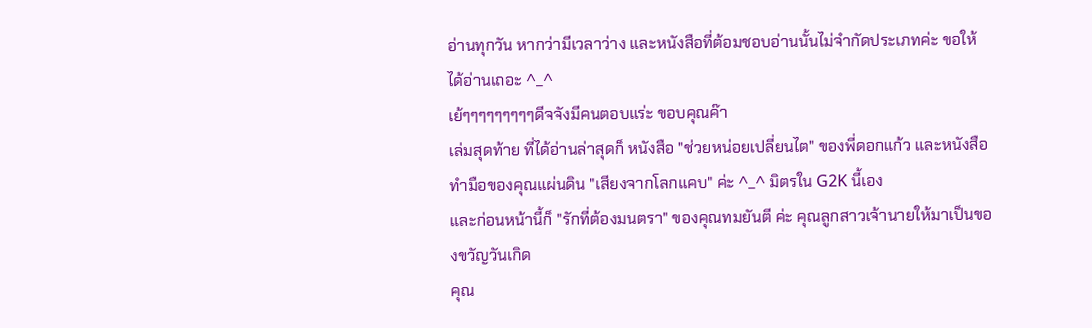อ่านทุกวัน หากว่ามีเวลาว่าง และหนังสือที่ต้อมชอบอ่านนั้นไม่จำกัดประเภทค่ะ ขอให้ได้อ่านเถอะ ^_^
เย้ๆๆๆๆๆๆๆๆๆดีจจังมีคนตอบแร่ะ ขอบคุณค๊า
เล่มสุดท้าย ที่ได้อ่านล่าสุดก็ หนังสือ "ช่วยหน่อยเปลี่ยนไต" ของพี่ดอกแก้ว และหนังสือทำมือของคุณแผ่นดิน "เสียงจากโลกแคบ" ค่ะ ^_^ มิตรใน G2K นี้เอง
และก่อนหน้านี้ก็ "รักที่ต้องมนตรา" ของคุณทมยันตี ค่ะ คุณลูกสาวเจ้านายให้มาเป็นของขวัญวันเกิด
คุณ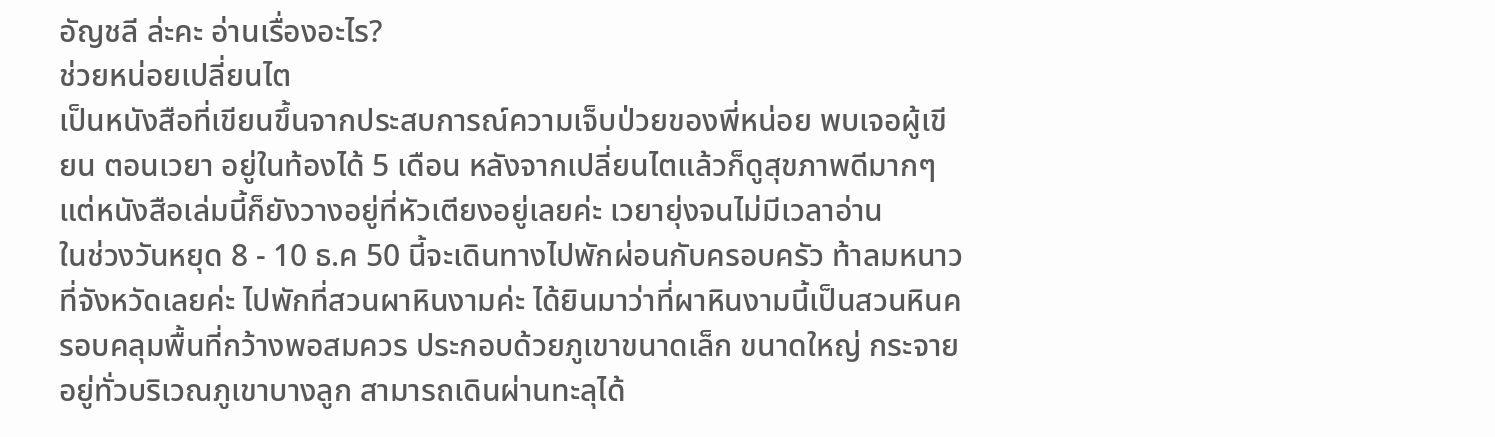อัญชลี ล่ะคะ อ่านเรื่องอะไร?
ช่วยหน่อยเปลี่ยนไต
เป็นหนังสือที่เขียนขึ้นจากประสบการณ์ความเจ็บป่วยของพี่หน่อย พบเจอผู้เขียน ตอนเวยา อยู่ในท้องได้ 5 เดือน หลังจากเปลี่ยนไตแล้วก็ดูสุขภาพดีมากๆ
แต่หนังสือเล่มนี้ก็ยังวางอยู่ที่หัวเตียงอยู่เลยค่ะ เวยายุ่งจนไม่มีเวลาอ่าน
ในช่วงวันหยุด 8 - 10 ธ.ค 50 นี้จะเดินทางไปพักผ่อนกับครอบครัว ท้าลมหนาวที่จังหวัดเลยค่ะ ไปพักที่สวนผาหินงามค่ะ ได้ยินมาว่าที่ผาหินงามนี้เป็นสวนหินครอบคลุมพื้นที่กว้างพอสมควร ประกอบด้วยภูเขาขนาดเล็ก ขนาดใหญ่ กระจายอยู่ทั่วบริเวณภูเขาบางลูก สามารถเดินผ่านทะลุได้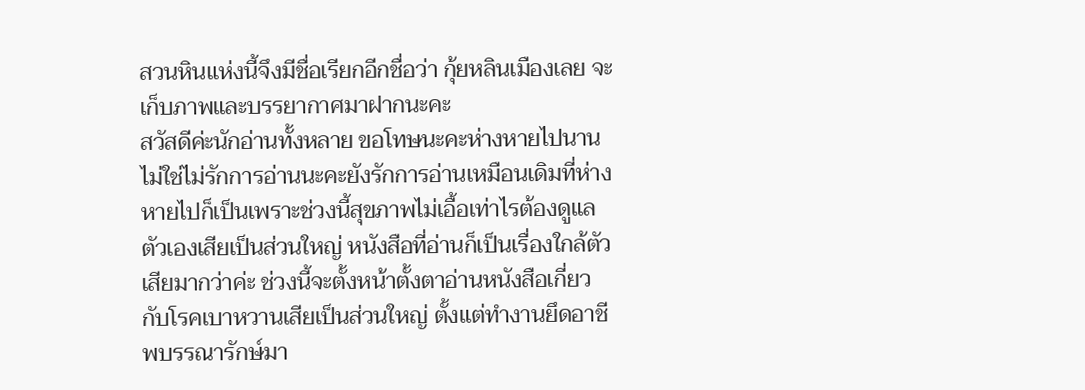สวนหินแห่งนี้จึงมีชื่อเรียกอีกชื่อว่า กุ้ยหลินเมืองเลย จะเก็บภาพและบรรยากาศมาฝากนะคะ
สวัสดีค่ะนักอ่านทั้งหลาย ขอโทษนะคะห่างหายไปนาน ไม่ใช่ไม่รักการอ่านนะคะยังรักการอ่านเหมือนเดิมที่ห่างหายไปก็เป็นเพราะช่วงนี้สุขภาพไม่เอื้อเท่าไรต้องดูแลตัวเองเสียเป็นส่วนใหญ่ หนังสือที่อ่านก็เป็นเรื่องใกล้ตัวเสียมากว่าค่ะ ช่วงนี้จะตั้งหน้าตั้งตาอ่านหนังสือเกี่ยวกับโรคเบาหวานเสียเป็นส่วนใหญ่ ตั้งแต่ทำงานยึดอาชีพบรรณารักษ์มา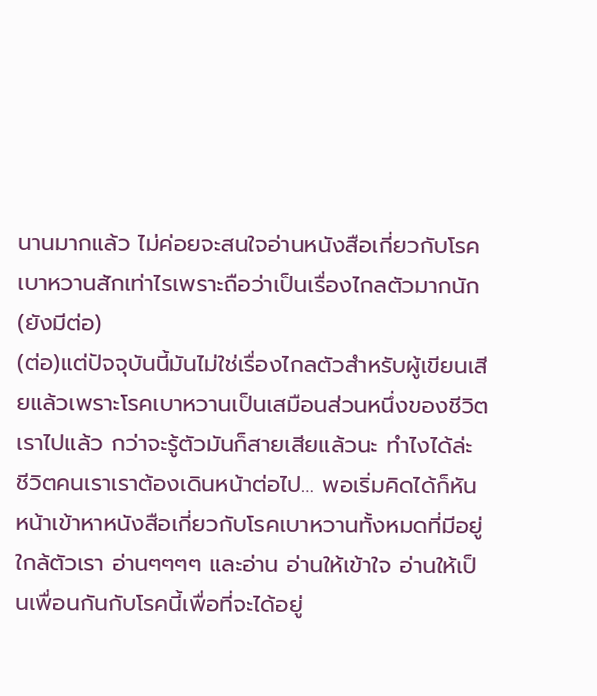นานมากแล้ว ไม่ค่อยจะสนใจอ่านหนังสือเกี่ยวกับโรคเบาหวานสักเท่าไรเพราะถือว่าเป็นเรื่องไกลตัวมากนัก (ยังมีต่อ)
(ต่อ)แต่ปัจจุบันนี้มันไม่ใช่เรื่องไกลตัวสำหรับผู้เขียนเสียแล้วเพราะโรคเบาหวานเป็นเสมือนส่วนหนึ่งของชีวิตเราไปแล้ว กว่าจะรู้ตัวมันก็สายเสียแล้วนะ ทำไงได้ล่ะ ชีวิตคนเราเราต้องเดินหน้าต่อไป… พอเริ่มคิดได้ก็หันหน้าเข้าหาหนังสือเกี่ยวกับโรคเบาหวานทั้งหมดที่มีอยู่ใกล้ตัวเรา อ่านๆๆๆๆ และอ่าน อ่านให้เข้าใจ อ่านให้เป็นเพื่อนกันกับโรคนี้เพื่อที่จะได้อยู่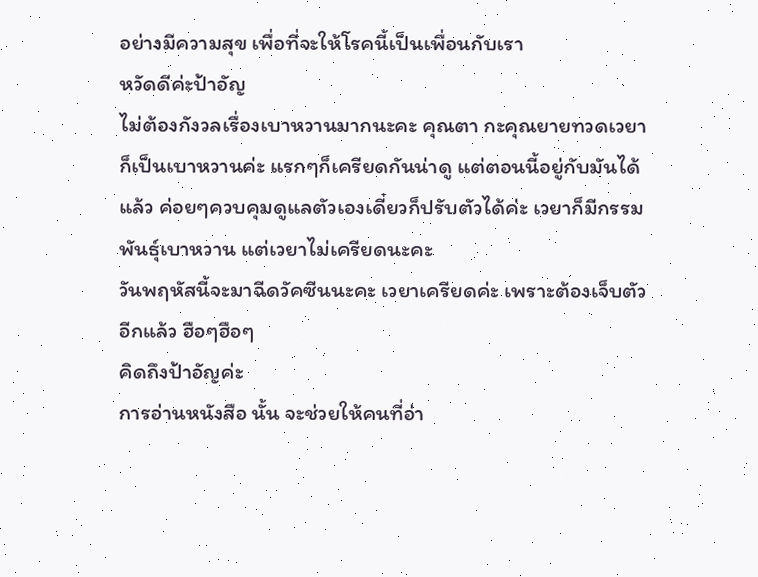อย่างมีความสุข เพื่อที่จะให้โรคนี้เป็นเพื่อนกับเรา
หวัดดีค่ะป้าอัญ
ไม่ต้องกังวลเรื่องเบาหวานมากนะคะ คุณตา กะคุณยายทวดเวยาก็เป็นเบาหวานค่ะ แรกๆก็เครียดกันน่าดู แต่ตอนนี้อยู่กับมันได้แล้ว ค่อยๆควบคุมดูแลตัวเองเดี๋ยวก็ปรับตัวได้ค่ะ เวยาก็มีกรรมพันธุ์เบาหวาน แต่เวยาไม่เครียดนะคะ
วันพฤหัสนี้จะมาฉีดวัคซีนนะคะ เวยาเครียดค่ะ เพราะต้องเจ็บตัวอีกแล้ว ฮือๆฮือๆ
คิดถึงป้าอัญค่ะ
การอ่านหนังสือ นั้น จะช่วยให้คนที่อ่า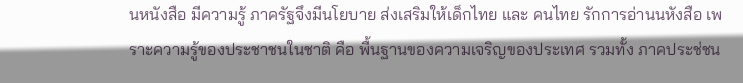นหนังสือ มีความรู้ ภาครัฐจึงมีนโยบาย ส่งเสริมให้เด็กไทย และ คนไทย รักการอ่านนหังสือ เพราะความรู้ของประชาชนในชาติ คือ พื้นฐานของความเจริญของประเทศ รวมทั้ง ภาคประช่ชน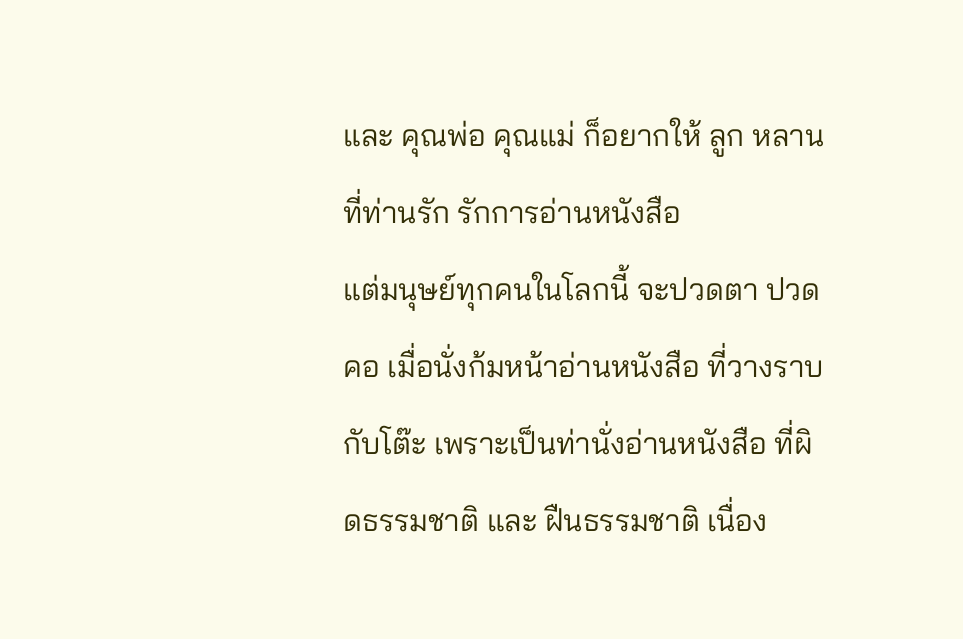และ คุณพ่อ คุณแม่ ก็อยากให้ ลูก หลาน ที่ท่านรัก รักการอ่านหนังสือ
แต่มนุษย์ทุกคนในโลกนี้ จะปวดตา ปวดคอ เมื่อนั่งก้มหน้าอ่านหนังสือ ที่วางราบกับโต๊ะ เพราะเป็นท่านั่งอ่านหนังสือ ที่ผิดธรรมชาติ และ ฝืนธรรมชาติ เนื่อง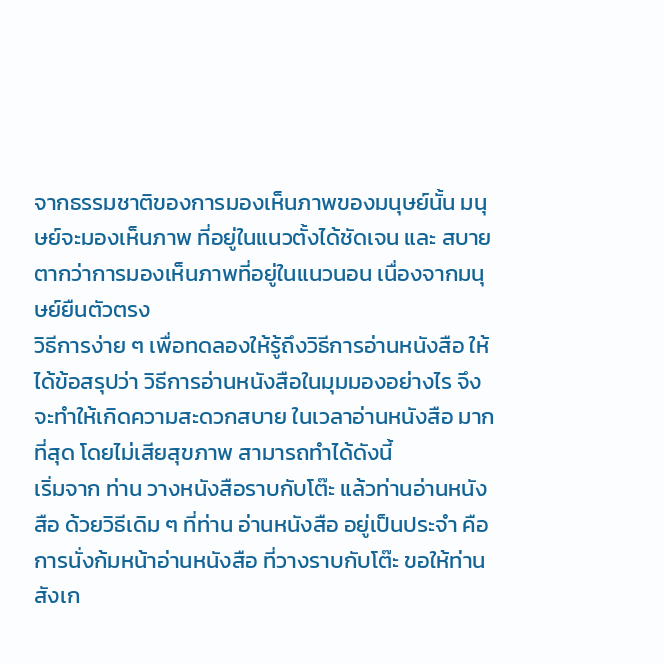จากธรรมชาติของการมองเห็นภาพของมนุษย์นั้น มนุษย์จะมองเห็นภาพ ที่อยู่ในแนวตั้งได้ชัดเจน และ สบายตากว่าการมองเห็นภาพที่อยู่ในแนวนอน เนื่องจากมนุษย์ยืนตัวตรง
วิธีการง่าย ๆ เพื่อทดลองให้รู้ถึงวิธีการอ่านหนังสือ ให้ได้ข้อสรุปว่า วิธีการอ่านหนังสือในมุมมองอย่างไร จึงจะทำให้เกิดความสะดวกสบาย ในเวลาอ่านหนังสือ มากที่สุด โดยไม่เสียสุขภาพ สามารถทำได้ดังนี้
เริ่มจาก ท่าน วางหนังสือราบกับโต๊ะ แล้วท่านอ่านหนังสือ ด้วยวิธีเดิม ๆ ที่ท่าน อ่านหนังสือ อยู่เป็นประจำ คือ การนั่งก้มหน้าอ่านหนังสือ ที่วางราบกับโต๊ะ ขอให้ท่านสังเก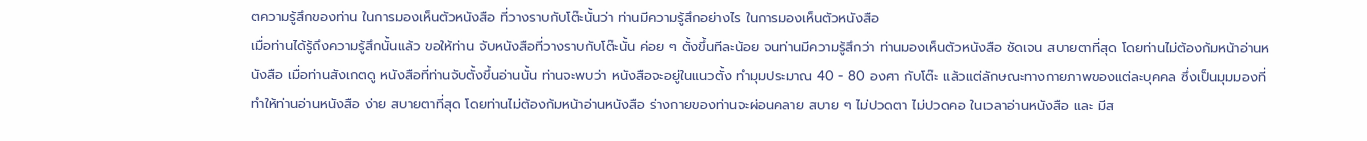ตความรู้สึกของท่าน ในการมองเห็นตัวหนังสือ ที่วางราบกับโต๊ะนั้นว่า ท่านมีความรู้สึกอย่างไร ในการมองเห็นตัวหนังสือ
เมื่อท่านได้รู้ถึงความรู้สึกนั้นแล้ว ขอให้ท่าน จับหนังสือที่วางราบกับโต๊ะนั้น ค่อย ๆ ตั้งขึ้นทีละน้อย จนท่านมีความรู้สึกว่า ท่านมองเห็นตัวหนังสือ ชัดเจน สบายตาที่สุด โดยท่านไม่ต้องก้มหน้าอ่านหนังสือ เมื่อท่านสังเกตดู หนังสือที่ท่านจับตั้งขึ้นอ่านนั้น ท่านจะพบว่า หนังสือจะอยู่ในแนวตั้ง ทำมุมประมาณ 40 - 80 องศา กับโต๊ะ แล้วแต่ลักษณะทางกายภาพของแต่ละบุคคล ซึ่งเป็นมุมมองที่ทำให้ท่านอ่านหนังสือ ง่าย สบายตาที่สุด โดยท่านไม่ต้องก้มหน้าอ่านหนังสือ ร่างกายของท่านจะผ่อนคลาย สบาย ๆ ไม่ปวดตา ไม่ปวดคอ ในเวลาอ่านหนังสือ และ มีส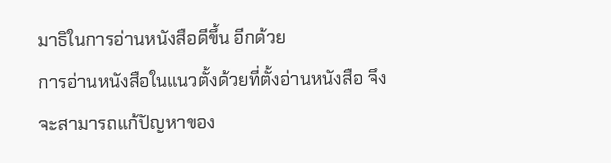มาธิในการอ่านหนังสือดีขึ้น อีกด้วย
การอ่านหนังสือในแนวตั้งด้วยที่ตั้งอ่านหนังสือ จึงจะสามารถแก้ปัญหาของ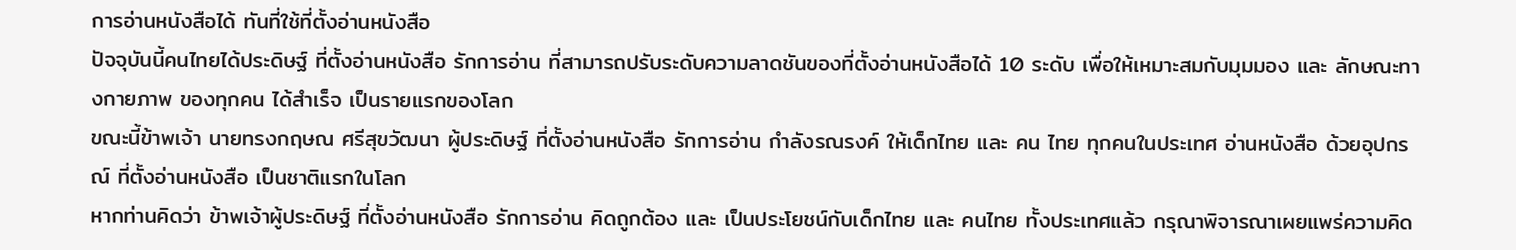การอ่านหนังสือได้ ทันที่ใช้ที่ตั้งอ่านหนังสือ
ปัจจุบันนี้คนไทยได้ประดิษฐ์ ที่ตั้งอ่านหนังสือ รักการอ่าน ที่สามารถปรับระดับความลาดชันของที่ตั้งอ่านหนังสือได้ 10 ระดับ เพื่อให้เหมาะสมกับมุมมอง และ ลักษณะทางกายภาพ ของทุกคน ได้สำเร็จ เป็นรายแรกของโลก
ขณะนี้ข้าพเจ้า นายทรงกฤษณ ศรีสุขวัฒนา ผู้ประดิษฐ์ ที่ตั้งอ่านหนังสือ รักการอ่าน กำลังรณรงค์ ให้เด็กไทย และ คน ไทย ทุกคนในประเทศ อ่านหนังสือ ด้วยอุปกรณ์ ที่ตั้งอ่านหนังสือ เป็นชาติแรกในโลก
หากท่านคิดว่า ข้าพเจ้าผู้ประดิษฐ์ ที่ตั้งอ่านหนังสือ รักการอ่าน คิดถูกต้อง และ เป็นประโยชน์กับเด็กไทย และ คนไทย ทั้งประเทศแล้ว กรุณาพิจารณาเผยแพร่ความคิด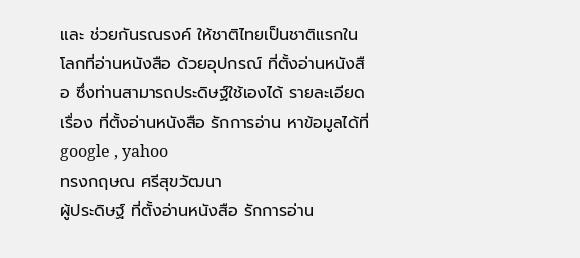และ ช่วยกันรณรงค์ ให้ชาติไทยเป็นชาติแรกในโลกที่อ่านหนังสือ ด้วยอุปกรณ์ ที่ตั้งอ่านหนังสือ ซึ่งท่านสามารถประดิษฐ์ใช้เองได้ รายละเอียดเรื่อง ที่ตั้งอ่านหนังสือ รักการอ่าน หาข้อมูลได้ที่ google , yahoo
ทรงกฤษณ ศรีสุขวัฒนา
ผู้ประดิษฐ์ ที่ตั้งอ่านหนังสือ รักการอ่าน